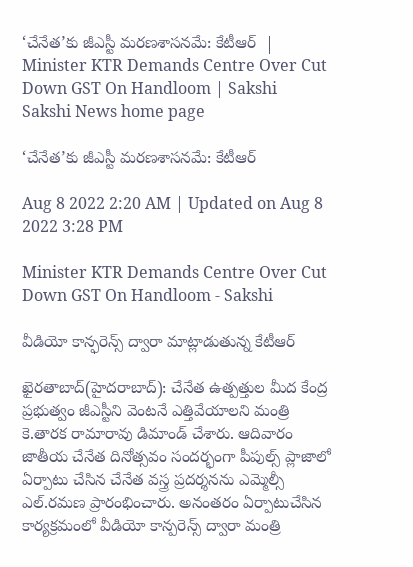‘చేనేత’కు జీఎస్టీ మరణశాసనమే: కేటీఆర్‌  | Minister KTR Demands Centre Over Cut Down GST On Handloom | Sakshi
Sakshi News home page

‘చేనేత’కు జీఎస్టీ మరణశాసనమే: కేటీఆర్‌

Aug 8 2022 2:20 AM | Updated on Aug 8 2022 3:28 PM

Minister KTR Demands Centre Over Cut Down GST On Handloom - Sakshi

వీడియో కాన్ఫరెన్స్‌ ద్వారా మాట్లాడుతున్న కేటీఆర్‌

ఖైరతాబాద్‌(హైదరాబాద్‌): చేనేత ఉత్పత్తుల మీద కేంద్ర ప్రభుత్వం జీఎస్టీని వెంటనే ఎత్తివేయాలని మంత్రి కె.తారక రామారావు డిమాండ్‌ చేశారు. ఆదివారం జాతీయ చేనేత దినోత్సవం సందర్భంగా పీపుల్స్‌ ప్లాజాలో ఏర్పాటు చేసిన చేనేత వస్త్ర ప్రదర్శనను ఎమ్మెల్సీ ఎల్‌.రమణ ప్రారంభించారు. అనంతరం ఏర్పాటుచేసిన కార్యక్రమంలో వీడియో కాన్పరెన్స్‌ ద్వారా మంత్రి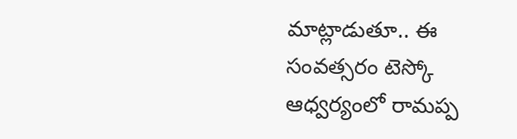మాట్లాడుతూ.. ఈ సంవత్సరం టెస్కో ఆధ్వర్యంలో రామప్ప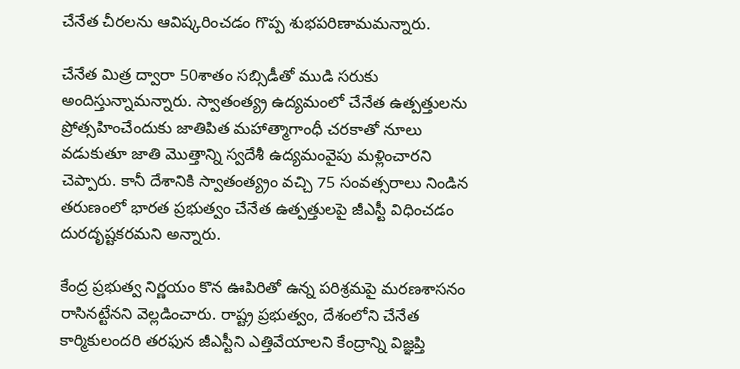చేనేత చీరలను ఆవిష్కరించడం గొప్ప శుభపరిణామమన్నారు.

చేనేత మిత్ర ద్వారా 50శాతం సబ్సిడీతో ముడి సరుకు అందిస్తున్నామన్నారు. స్వాతంత్య్ర ఉద్యమంలో చేనేత ఉత్పత్తులను ప్రోత్సహించేందుకు జాతిపిత మహాత్మాగాంధీ చరకాతో నూలు వడుకుతూ జాతి మొత్తాన్ని స్వదేశీ ఉద్యమంవైపు మళ్లించారని చెప్పారు. కానీ దేశానికి స్వాతంత్య్రం వచ్చి 75 సంవత్సరాలు నిండిన తరుణంలో భారత ప్రభుత్వం చేనేత ఉత్పత్తులపై జీఎస్టీ విధించడం దురదృష్టకరమని అన్నారు.

కేంద్ర ప్రభుత్వ నిర్ణయం కొన ఊపిరితో ఉన్న పరిశ్రమపై మరణశాసనం రాసినట్టేనని వెల్లడించారు. రాష్ట్ర ప్రభుత్వం, దేశంలోని చేనేత కార్మికులందరి తరఫున జీఎస్టీని ఎత్తివేయాలని కేంద్రాన్ని విజ్ఞప్తి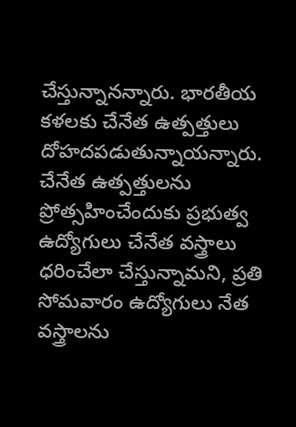చేస్తున్నానన్నారు. భారతీయ కళలకు చేనేత ఉత్పత్తులు దోహదపడుతున్నాయన్నారు. చేనేత ఉత్పత్తులను ప్రోత్సహించేందుకు ప్రభుత్వ ఉద్యోగులు చేనేత వస్త్రాలు ధరించేలా చేస్తున్నామని, ప్రతి సోమవారం ఉద్యోగులు నేత వస్త్రాలను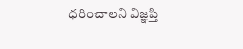ధరించాలని విజ్ఞప్తి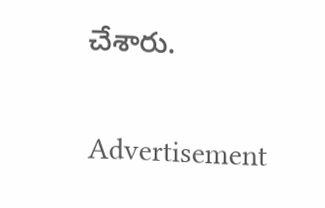చేశారు.

Advertisement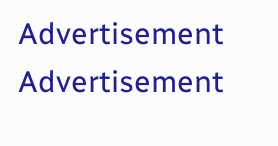Advertisement
Advertisement